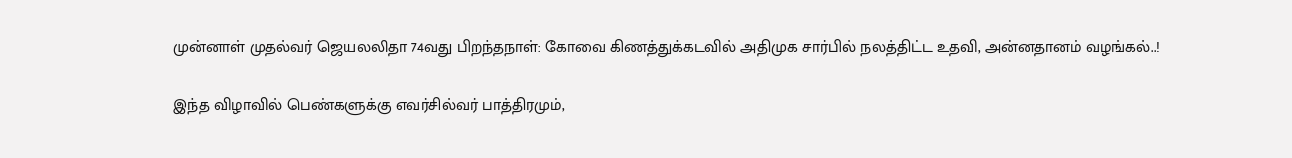முன்னாள் முதல்வர் ஜெயலலிதா 74வது பிறந்தநாள்: கோவை கிணத்துக்கடவில் அதிமுக சார்பில் நலத்திட்ட உதவி, அன்னதானம் வழங்கல்..!

இந்த விழாவில் பெண்களுக்கு எவர்சில்வர் பாத்திரமும்,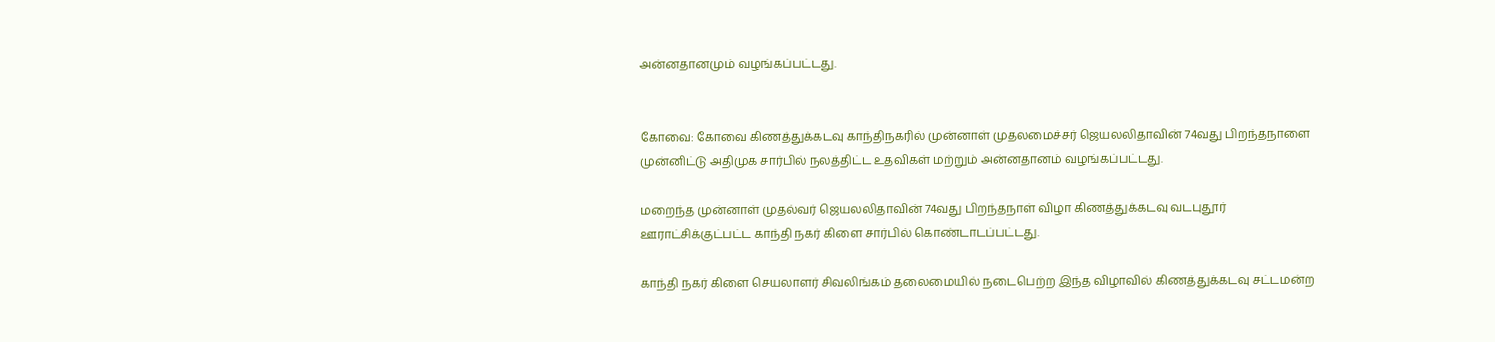அன்னதானமும் வழங்கப்பட்டது.


கோவை: கோவை கிணத்துக்கடவு காந்திநகரில் முன்னாள் முதலமைச்சர் ஜெயலலிதாவின் 74வது பிறந்தநாளை முன்னிட்டு அதிமுக சார்பில் நலத்திட்ட உதவிகள் மற்றும் அன்னதானம் வழங்கப்பட்டது.

மறைந்த முன்னாள் முதல்வர் ஜெயலலிதாவின் 74வது பிறந்தநாள் விழா கிணத்துக்கடவு வடபுதூர் ஊராட்சிக்குட்பட்ட காந்தி நகர் கிளை சார்பில் கொண்டாடப்பட்டது.

காந்தி நகர் கிளை செயலாளர் சிவலிங்கம் தலைமையில் நடைபெற்ற இந்த விழாவில் கிணத்துக்கடவு சட்டமன்ற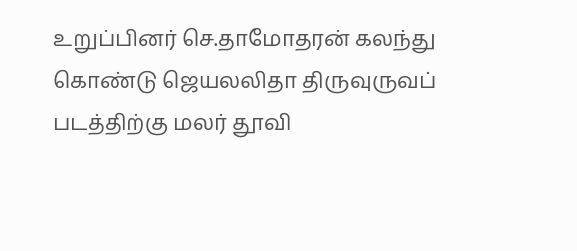உறுப்பினர் செ.தாமோதரன் கலந்து கொண்டு ஜெயலலிதா திருவுருவப் படத்திற்கு மலர் தூவி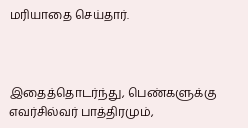மரியாதை செய்தார்.



இதைத்தொடர்ந்து, பெண்களுக்கு எவர்சில்வர் பாத்திரமும்,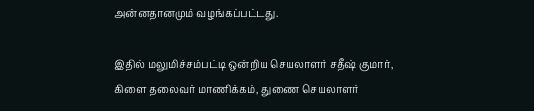அன்னதானமும் வழங்கப்பட்டது.

இதில் மலுமிச்சம்பட்டி ஒன்றிய செயலாளர் சதீஷ் குமார், கிளை தலைவர் மாணிக்கம், துணை செயலாளர்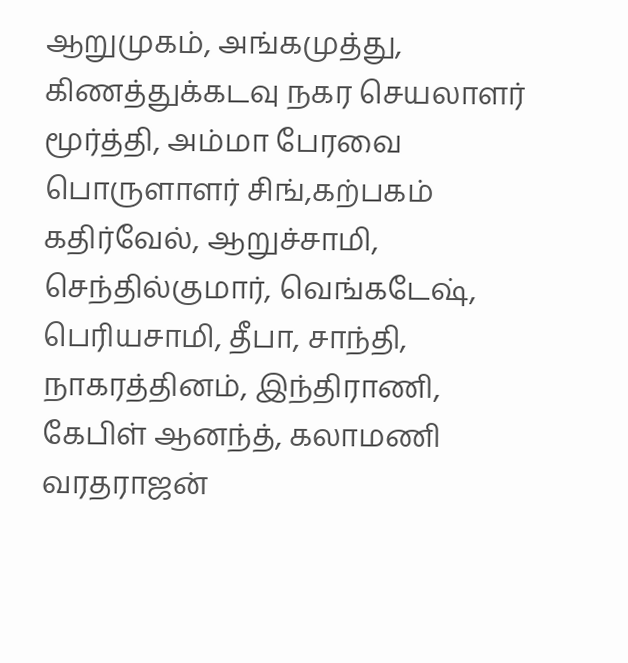ஆறுமுகம், அங்கமுத்து, கிணத்துக்கடவு நகர செயலாளர் மூர்த்தி, அம்மா பேரவை பொருளாளர் சிங்,கற்பகம் கதிர்வேல், ஆறுச்சாமி, செந்தில்குமார், வெங்கடேஷ், பெரியசாமி, தீபா, சாந்தி, நாகரத்தினம், இந்திராணி, கேபிள் ஆனந்த், கலாமணி வரதராஜன்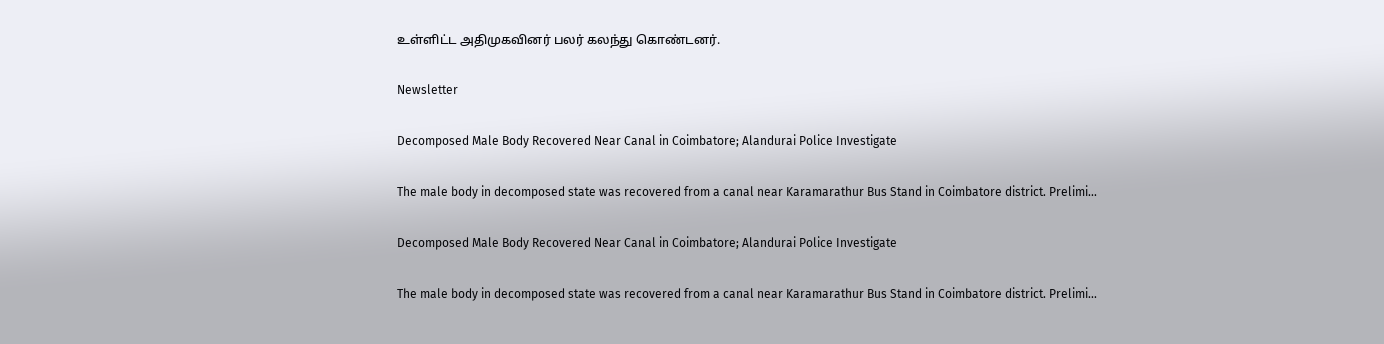உள்ளிட்ட அதிமுகவினர் பலர் கலந்து கொண்டனர்.

Newsletter

Decomposed Male Body Recovered Near Canal in Coimbatore; Alandurai Police Investigate

The male body in decomposed state was recovered from a canal near Karamarathur Bus Stand in Coimbatore district. Prelimi...

Decomposed Male Body Recovered Near Canal in Coimbatore; Alandurai Police Investigate

The male body in decomposed state was recovered from a canal near Karamarathur Bus Stand in Coimbatore district. Prelimi...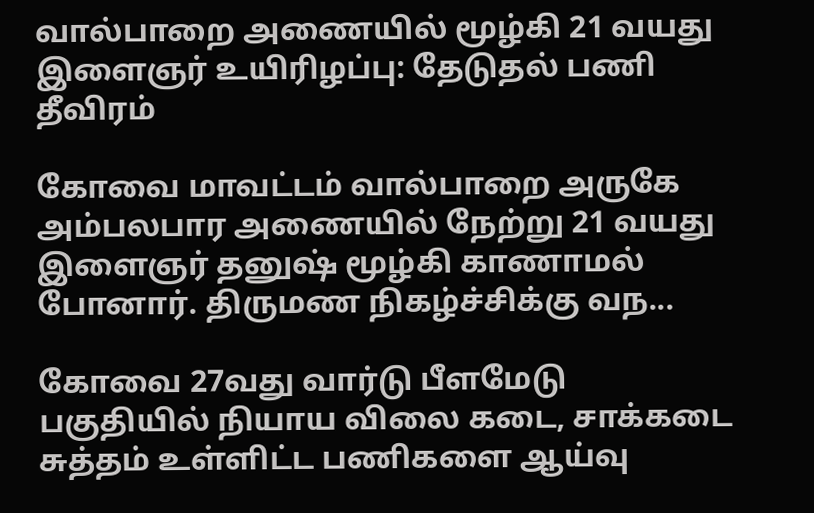வால்பாறை அணையில் மூழ்கி 21 வயது இளைஞர் உயிரிழப்பு: தேடுதல் பணி தீவிரம்

கோவை மாவட்டம் வால்பாறை அருகே அம்பலபார அணையில் நேற்று 21 வயது இளைஞர் தனுஷ் மூழ்கி காணாமல் போனார். திருமண நிகழ்ச்சிக்கு வந...

கோவை 27வது வார்டு பீளமேடு பகுதியில் நியாய விலை கடை, சாக்கடை சுத்தம் உள்ளிட்ட பணிகளை ஆய்வு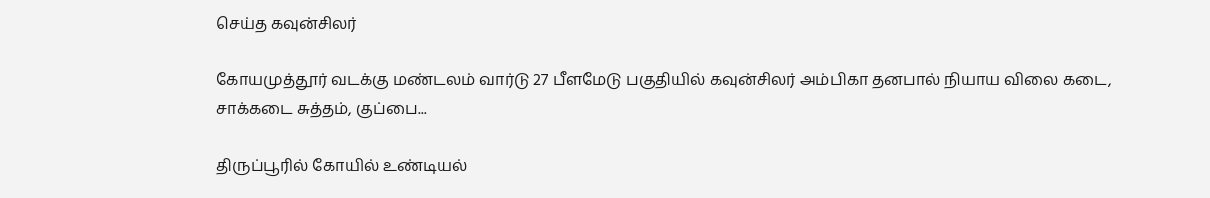செய்த கவுன்சிலர்

கோயமுத்தூர் வடக்கு மண்டலம் வார்டு 27 பீளமேடு பகுதியில் கவுன்சிலர் அம்பிகா தனபால் நியாய விலை கடை, சாக்கடை சுத்தம், குப்பை...

திருப்பூரில் கோயில் உண்டியல்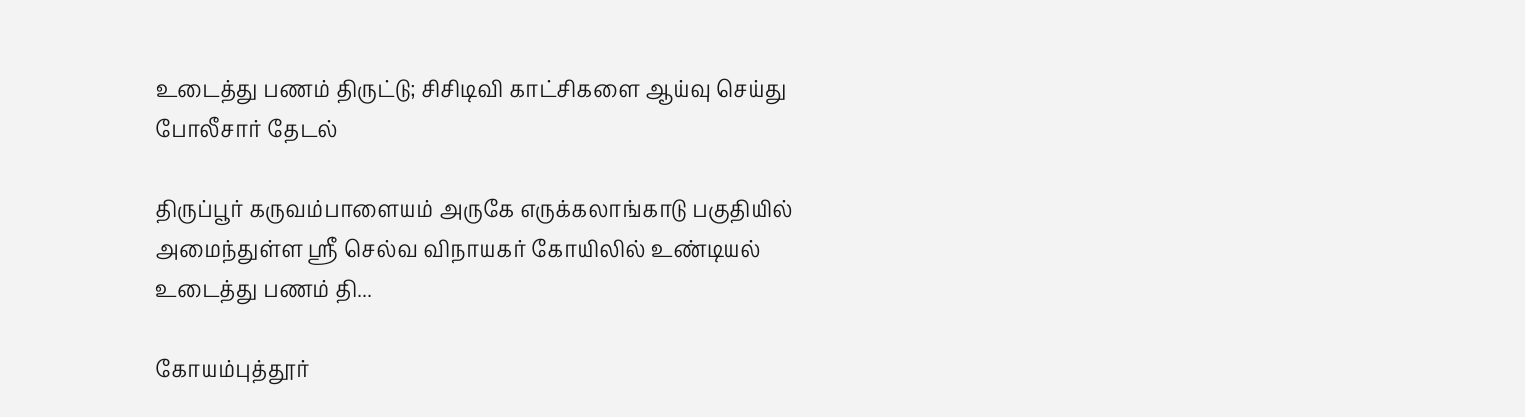உடைத்து பணம் திருட்டு; சிசிடிவி காட்சிகளை ஆய்வு செய்து போலீசார் தேடல்

திருப்பூர் கருவம்பாளையம் அருகே எருக்கலாங்காடு பகுதியில் அமைந்துள்ள ஸ்ரீ செல்வ விநாயகர் கோயிலில் உண்டியல் உடைத்து பணம் தி...

கோயம்புத்தூர்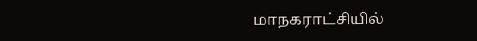மாநகராட்சியில்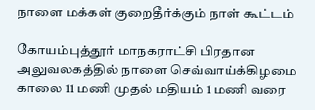நாளை மக்கள் குறைதீர்க்கும் நாள் கூட்டம்

கோயம்புத்தூர் மாநகராட்சி பிரதான அலுவலகத்தில் நாளை செவ்வாய்க்கிழமை காலை 11 மணி முதல் மதியம் 1 மணி வரை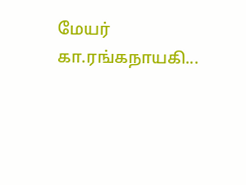மேயர் கா.ரங்கநாயகி...